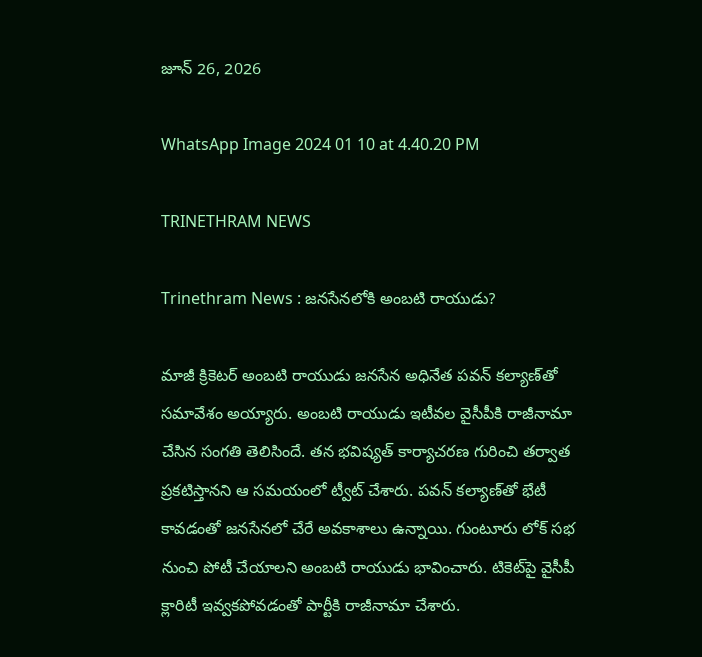జూన్ 26, 2026

WhatsApp Image 2024 01 10 at 4.40.20 PM

TRINETHRAM NEWS

Trinethram News : జనసేనలోకి అంబటి రాయుడు?

మాజీ క్రికెటర్ అంబటి రాయుడు జనసేన అధినేత పవన్ కల్యాణ్‌తో సమావేశం అయ్యారు. అంబటి రాయుడు ఇటీవల వైసీపీకి రాజీనామా చేసిన సంగతి తెలిసిందే. తన భవిష్యత్ కార్యాచరణ గురించి తర్వాత ప్రకటిస్తానని ఆ సమయంలో ట్వీట్ చేశారు. పవన్ కల్యాణ్‌తో భేటీ కావడంతో జనసేనలో చేరే అవకాశాలు ఉన్నాయి. గుంటూరు లోక్ సభ నుంచి పోటీ చేయాలని అంబటి రాయుడు భావించారు. టికెట్‌పై వైసీపీ క్లారిటీ ఇవ్వకపోవడంతో పార్టీకి రాజీనామా చేశారు.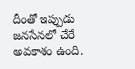దీంతో ఇప్పుడు జనసేనలో చేరే అవకాశం ఉంది.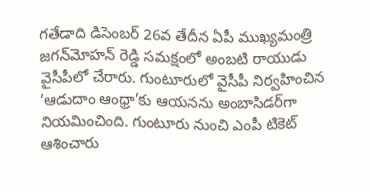గతేడాది డిసెంబర్ 26వ తేదీన ఏపీ ముఖ్యమంత్రి జగన్‌మోహన్ రెడ్డి సమక్షంలో అంబటి రాయుడు వైసీపీలో చేరారు. గుంటూరులో వైసీపీ నిర్వహించిన ‘ఆడుదాం ఆంధ్రా’కు ఆయనను అంబాసిడర్‌గా నియమించింది. గుంటూరు నుంచి ఎంపీ టికెట్ ఆశించారు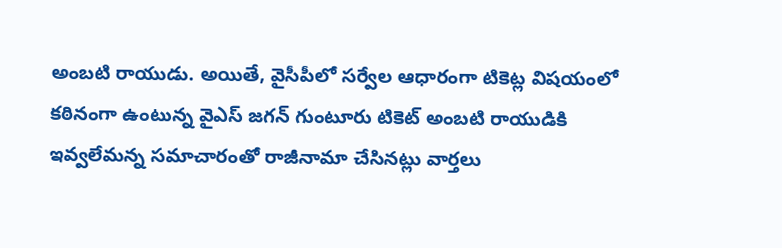అంబటి రాయుడు. అయితే, వైసీపీలో సర్వేల ఆధారంగా టికెట్ల విషయంలో కఠినంగా ఉంటున్న వైఎస్ జగన్ గుంటూరు టికెట్ అంబటి రాయుడికి ఇవ్వలేమన్న సమాచారంతో రాజీనామా చేసినట్లు వార్తలు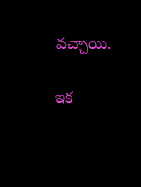వచ్చాయి.

ఇక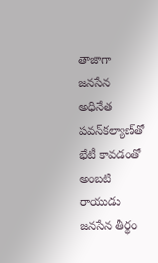తాజాగా జనసేన అధినేత పవన్‌కల్యాణ్‌తో భేటీ కావడంతో అంబటి రాయుడు జనసేన తీర్థం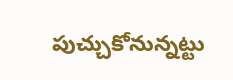పుచ్చుకోనున్నట్టు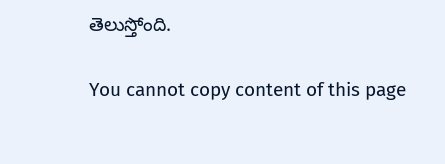తెలుస్తోంది.

You cannot copy content of this page